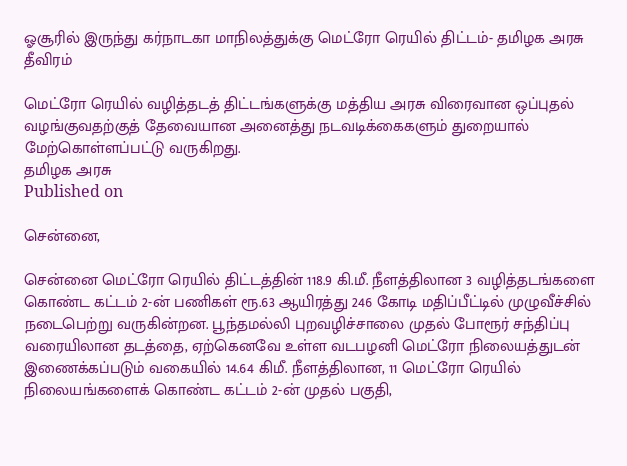ஓசூரில் இருந்து கர்நாடகா மாநிலத்துக்கு மெட்ரோ ரெயில் திட்டம்- தமிழக அரசு தீவிரம்

மெட்ரோ ரெயில் வழித்தடத் திட்டங்களுக்கு மத்திய அரசு விரைவான ஒப்புதல் வழங்குவதற்குத் தேவையான அனைத்து நடவடிக்கைகளும் துறையால் மேற்கொள்ளப்பட்டு வருகிறது.
தமிழக அரசு
Published on

சென்னை,

சென்னை மெட்ரோ ரெயில் திட்டத்தின் 118.9 கி.மீ. நீளத்திலான 3 வழித்தடங்களை கொண்ட கட்டம் 2-ன் பணிகள் ரூ.63 ஆயிரத்து 246 கோடி மதிப்பீட்டில் முழுவீச்சில் நடைபெற்று வருகின்றன. பூந்தமல்லி புறவழிச்சாலை முதல் போரூர் சந்திப்பு வரையிலான தடத்தை, ஏற்கெனவே உள்ள வடபழனி மெட்ரோ நிலையத்துடன் இணைக்கப்படும் வகையில் 14.64 கிமீ. நீளத்திலான, 11 மெட்ரோ ரெயில் நிலையங்களைக் கொண்ட கட்டம் 2-ன் முதல் பகுதி,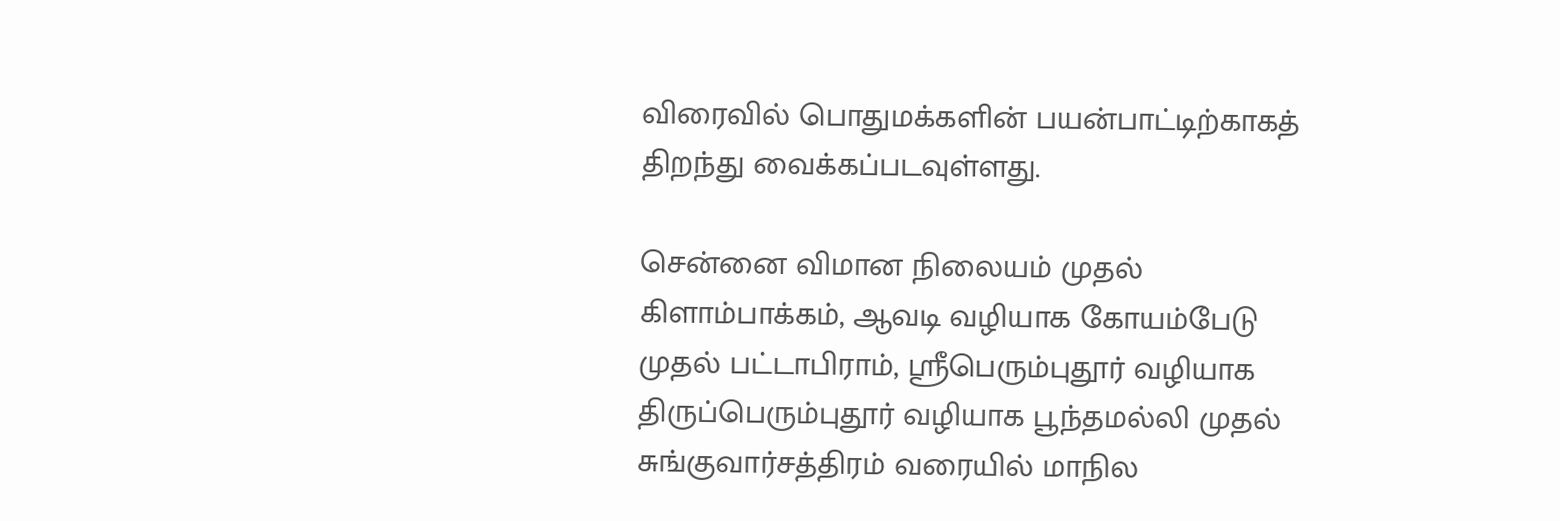விரைவில் பொதுமக்களின் பயன்பாட்டிற்காகத் திறந்து வைக்கப்படவுள்ளது.

சென்னை விமான நிலையம் முதல் கிளாம்பாக்கம், ஆவடி வழியாக கோயம்பேடு முதல் பட்டாபிராம், ஸ்ரீபெரும்புதூர் வழியாக திருப்பெரும்புதூர் வழியாக பூந்தமல்லி முதல் சுங்குவார்சத்திரம் வரையில் மாநில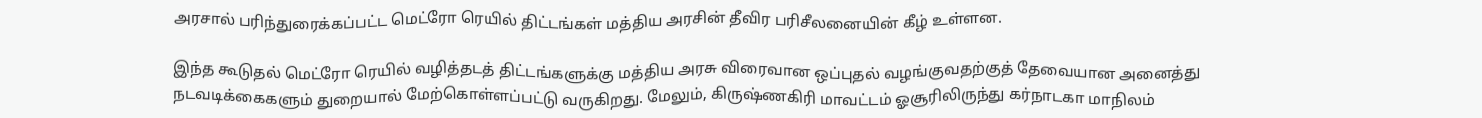அரசால் பரிந்துரைக்கப்பட்ட மெட்ரோ ரெயில் திட்டங்கள் மத்திய அரசின் தீவிர பரிசீலனையின் கீழ் உள்ளன.

இந்த கூடுதல் மெட்ரோ ரெயில் வழித்தடத் திட்டங்களுக்கு மத்திய அரசு விரைவான ஒப்புதல் வழங்குவதற்குத் தேவையான அனைத்து நடவடிக்கைகளும் துறையால் மேற்கொள்ளப்பட்டு வருகிறது. மேலும், கிருஷ்ணகிரி மாவட்டம் ஓசூரிலிருந்து கர்நாடகா மாநிலம்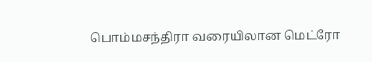பொம்மசந்திரா வரையிலான மெட்ரோ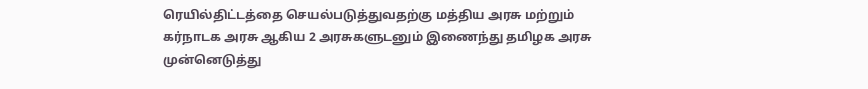ரெயில்திட்டத்தை செயல்படுத்துவதற்கு மத்திய அரசு மற்றும் கர்நாடக அரசு ஆகிய 2 அரசுகளுடனும் இணைந்து தமிழக அரசு முன்னெடுத்து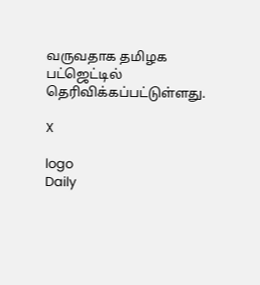வருவதாக தமிழக பட்ஜெட்டில் தெரிவிக்கப்பட்டுள்ளது.

X

logo
Daily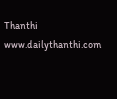Thanthi
www.dailythanthi.com